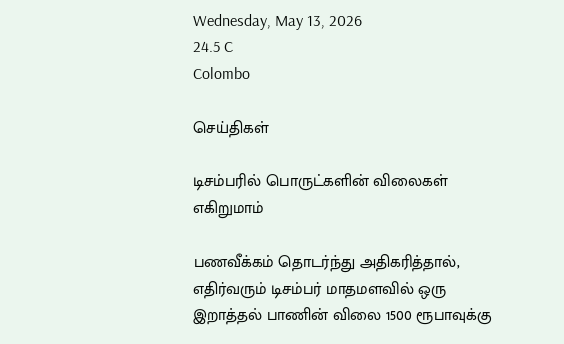Wednesday, May 13, 2026
24.5 C
Colombo

செய்திகள்

டிசம்பரில் பொருட்களின் விலைகள் எகிறுமாம்

பணவீக்கம் தொடர்ந்து அதிகரித்தால், எதிர்வரும் டிசம்பர் மாதமளவில் ஒரு இறாத்தல் பாணின் விலை 1500 ரூபாவுக்கு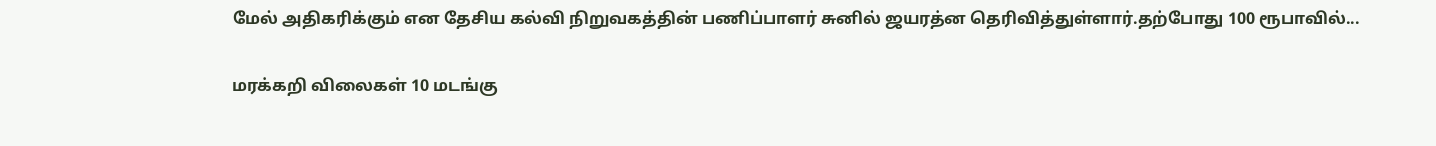மேல் அதிகரிக்கும் என தேசிய கல்வி நிறுவகத்தின் பணிப்பாளர் சுனில் ஜயரத்ன தெரிவித்துள்ளார்.தற்போது 100 ரூபாவில்...

மரக்கறி விலைகள் 10 மடங்கு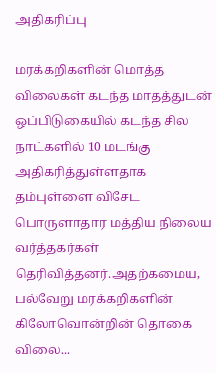அதிகரிப்பு

மரக்கறிகளின் மொத்த விலைகள் கடந்த மாதத்துடன் ஒப்பிடுகையில் கடந்த சில நாட்களில் 10 மடங்கு அதிகரித்துள்ளதாக தம்புள்ளை விசேட பொருளாதார மத்திய நிலைய வர்த்தகர்கள் தெரிவித்தனர்.அதற்கமைய, பல்வேறு மரக்கறிகளின் கிலோவொன்றின் தொகை விலை...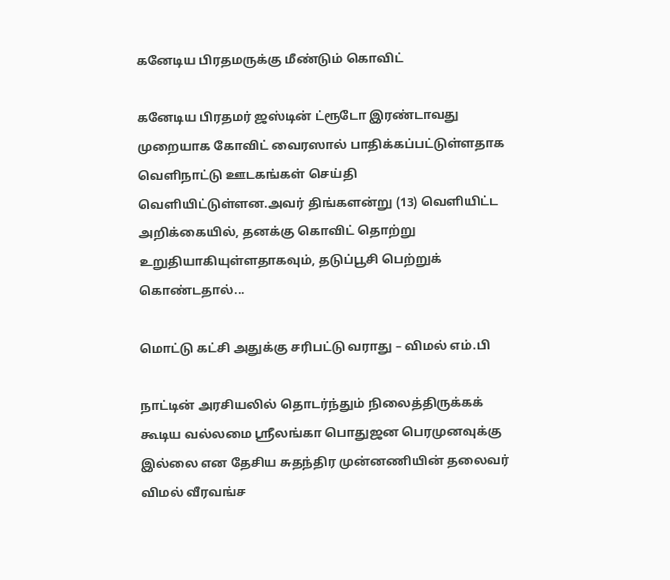கனேடிய பிரதமருக்கு மீண்டும் கொவிட்

கனேடிய பிரதமர் ஜஸ்டின் ட்ரூடோ இரண்டாவது முறையாக கோவிட் வைரஸால் பாதிக்கப்பட்டுள்ளதாக வெளிநாட்டு ஊடகங்கள் செய்தி வெளியிட்டுள்ளன.அவர் திங்களன்று (13) வெளியிட்ட அறிக்கையில், தனக்கு கொவிட் தொற்று உறுதியாகியுள்ளதாகவும், தடுப்பூசி பெற்றுக் கொண்டதால்...

மொட்டு கட்சி அதுக்கு சரிபட்டு வராது – விமல் எம்.பி

நாட்டின் அரசியலில் தொடர்ந்தும் நிலைத்திருக்கக் கூடிய வல்லமை ஸ்ரீலங்கா பொதுஜன பெரமுனவுக்கு இல்லை என தேசிய சுதந்திர முன்னணியின் தலைவர் விமல் வீரவங்ச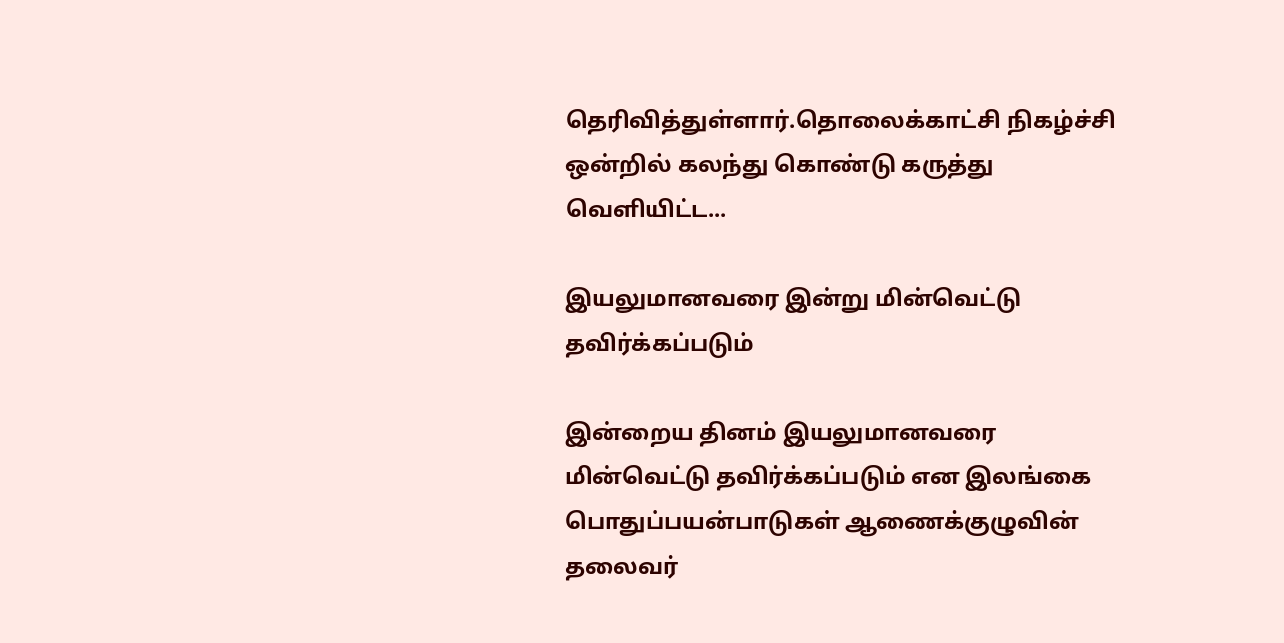தெரிவித்துள்ளார்.தொலைக்காட்சி நிகழ்ச்சி ஒன்றில் கலந்து கொண்டு கருத்து வெளியிட்ட...

இயலுமானவரை இன்று மின்வெட்டு தவிர்க்கப்படும்

இன்றைய தினம் இயலுமானவரை மின்வெட்டு தவிர்க்கப்படும் என இலங்கை பொதுப்பயன்பாடுகள் ஆணைக்குழுவின் தலைவர்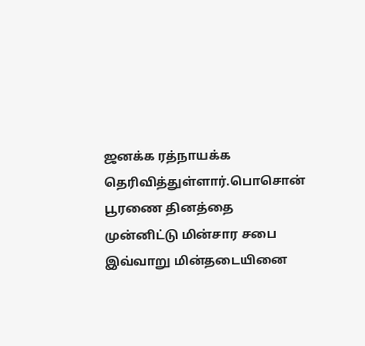ஜனக்க ரத்நாயக்க தெரிவித்துள்ளார்.பொசொன் பூரணை தினத்தை முன்னிட்டு மின்சார சபை இவ்வாறு மின்தடையினை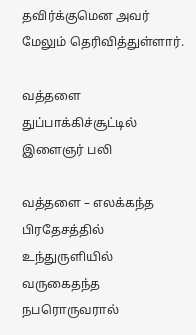தவிர்க்குமென அவர் மேலும் தெரிவித்துள்ளார்.

வத்தளை துப்பாக்கிச்சூட்டில் இளைஞர் பலி

வத்தளை – எலக்கந்த பிரதேசத்தில் உந்துருளியில் வருகைதந்த நபரொருவரால்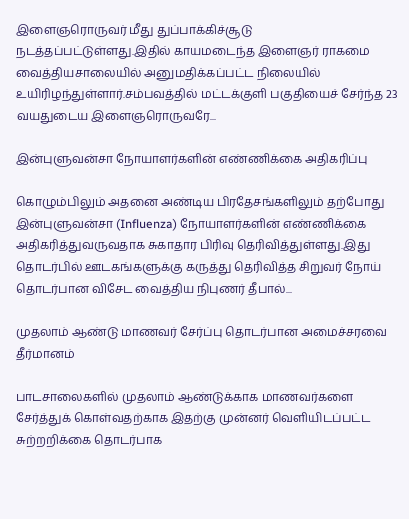இளைஞரொருவர் மீது துப்பாக்கிச்சூடு நடத்தப்பட்டுள்ளது.இதில் காயமடைந்த இளைஞர் ராகமை வைத்தியசாலையில் அனுமதிக்கப்பட்ட நிலையில் உயிரிழந்துள்ளார்.சம்பவத்தில் மட்டக்குளி பகுதியைச் சேர்ந்த 23 வயதுடைய இளைஞரொருவரே...

இன்புளுவன்சா நோயாளர்களின் எண்ணிக்கை அதிகரிப்பு

கொழும்பிலும் அதனை அண்டிய பிரதேசங்களிலும் தற்போது இன்புளுவன்சா (Influenza) நோயாளர்களின் எண்ணிக்கை அதிகரித்துவருவதாக சுகாதார பிரிவு தெரிவித்துள்ளது.இது தொடர்பில் ஊடகங்களுக்கு கருத்து தெரிவித்த சிறுவர் நோய் தொடர்பான விசேட வைத்திய நிபுணர் தீபால்...

முதலாம் ஆண்டு மாணவர் சேர்ப்பு தொடர்பான அமைச்சரவை தீர்மானம்

பாடசாலைகளில் முதலாம் ஆண்டுக்காக மாணவர்களை சேர்த்துக் கொள்வதற்காக இதற்கு முன்னர் வெளியிடப்பட்ட சுற்றறிக்கை தொடர்பாக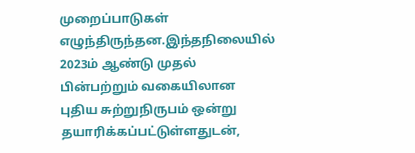முறைப்பாடுகள் எழுந்திருந்தன.இந்தநிலையில் 2023ம் ஆண்டு முதல் பின்பற்றும் வகையிலான புதிய சுற்றுநிருபம் ஒன்று தயாரிக்கப்பட்டுள்ளதுடன்,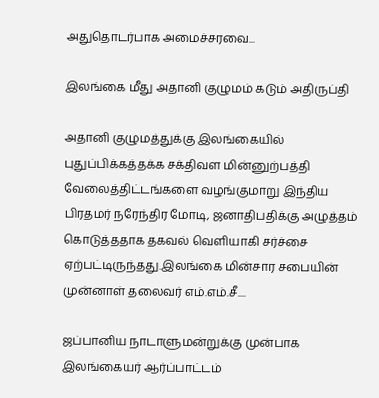அதுதொடர்பாக அமைச்சரவை...

இலங்கை மீது அதானி குழுமம் கடும் அதிருப்தி

அதானி குழுமத்துக்கு இலங்கையில் புதுப்பிக்கத்தக்க சக்திவள மின்னுற்பத்தி வேலைத்திட்டங்களை வழங்குமாறு இந்திய பிரதமர் நரேந்திர மோடி, ஜனாதிபதிக்கு அழுத்தம் கொடுத்ததாக தகவல் வெளியாகி சர்ச்சை ஏற்பட்டிருந்தது.இலங்கை மின்சார சபையின் முன்னாள் தலைவர் எம்.எம்.சீ....

ஜப்பானிய நாடாளுமன்றுக்கு முன்பாக இலங்கையர் ஆர்ப்பாட்டம்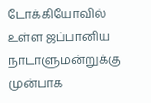டோக்கியோவில் உள்ள ஜப்பானிய நாடாளுமன்றுக்கு முன்பாக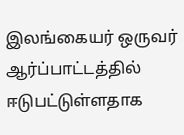இலங்கையர் ஒருவர் ஆர்ப்பாட்டத்தில் ஈடுபட்டுள்ளதாக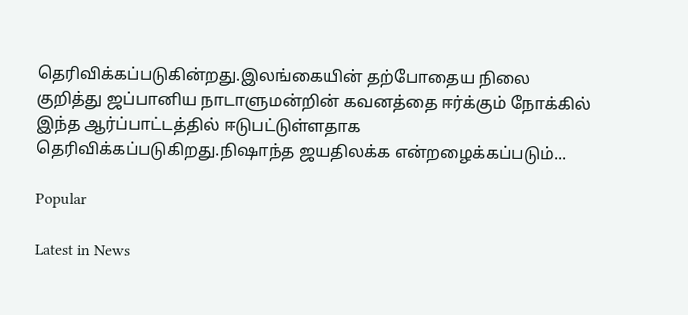தெரிவிக்கப்படுகின்றது.இலங்கையின் தற்போதைய நிலை குறித்து ஜப்பானிய நாடாளுமன்றின் கவனத்தை ஈர்க்கும் நோக்கில் இந்த ஆர்ப்பாட்டத்தில் ஈடுபட்டுள்ளதாக தெரிவிக்கப்படுகிறது.நிஷாந்த ஜயதிலக்க என்றழைக்கப்படும்...

Popular

Latest in News